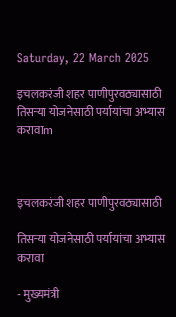Saturday, 22 March 2025

इचलकरंजी शहर पाणीपुरवठ्यासाठी तिसऱ्या योजनेसाठी पर्यायांचा अभ्यास करावाm



इचलकरंजी शहर पाणीपुरवठ्यासाठी

तिसऱ्या योजनेसाठी पर्यायांचा अभ्यास करावा

- मुख्यमंत्री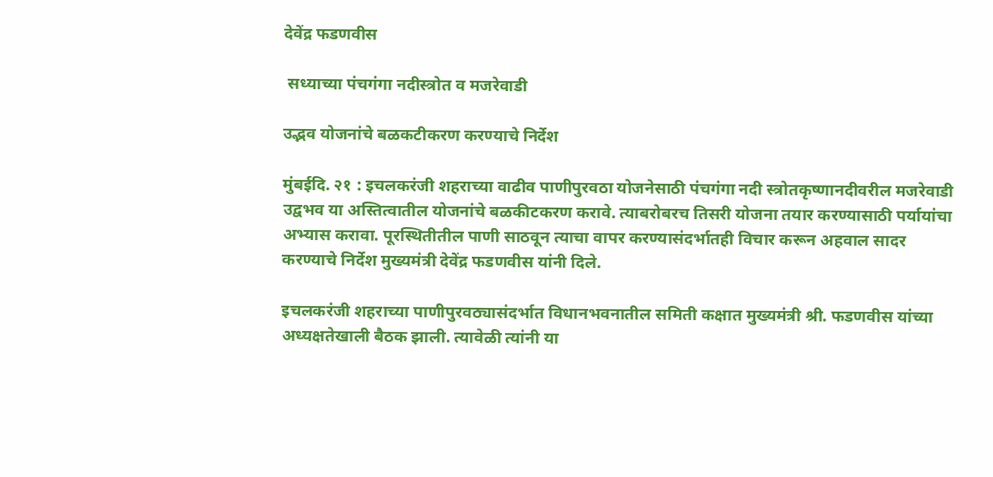देवेंद्र फडणवीस

 सध्याच्या पंचगंगा नदीस्त्रोत व मजरेवाडी

उद्भव योजनांचे बळकटीकरण करण्याचे निर्देश

मुंबईदि. २१ : इचलकरंजी शहराच्या वाढीव पाणीपुरवठा योजनेसाठी पंचगंगा नदी स्त्रोतकृष्णानदीवरील मजरेवाडी उद्वभव या अस्तित्वातील योजनांचे बळकीटकरण करावे. त्याबरोबरच तिसरी योजना तयार करण्यासाठी पर्यायांचा अभ्यास करावा. पूरस्थितीतील पाणी साठवून त्याचा वापर करण्यासंदर्भातही विचार करून अहवाल सादर करण्याचे निर्देश मुख्यमंत्री देवेंद्र फडणवीस यांनी दिले.

इचलकरंजी शहराच्या पाणीपुरवठ्यासंदर्भात विधानभवनातील समिती कक्षात मुख्यमंत्री श्री. फडणवीस यांच्या अध्यक्षतेखाली बैठक झाली. त्यावेळी त्यांनी या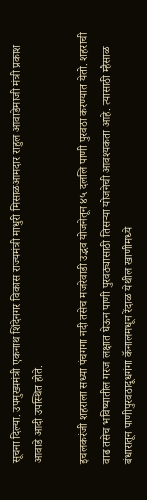सूचना दिल्या. उपमुख्यमंत्री एकनाथ शिंदेनगर विकास राज्यमंत्री माधुरी मिसाळआमदार राहुल आवाडेमाजी मंत्री प्रकाश आवाडे आदी उपस्थित होते.

इचलकरंजी शहराला सध्या पंचगगा नदी तसेच मजरेवाडी उद्भव योजनेतून ४५ दललि पाणी पुरवठा करण्यात येतो. शहराची वाढ तसेच भविष्यातील गरज लक्षात घेऊन पाणी पुरवठ्यासाठी तिसऱ्या योजनेची आवश्यकता आहे. त्यासाठी म्हैसाळ बंधारातून पाणीपुरवठादूधगंगा कॅनालमधून रेंदाळ येथील खाणीमध्ये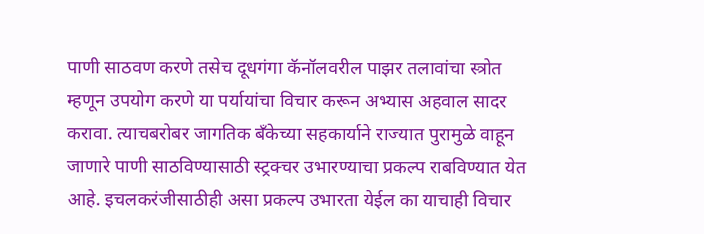पाणी साठवण करणे तसेच दूधगंगा कॅनॉलवरील पाझर तलावांचा स्त्रोत म्हणून उपयोग करणे या पर्यायांचा विचार करून अभ्यास अहवाल सादर करावा. त्याचबरोबर जागतिक बँकेच्या सहकार्याने राज्यात पुरामुळे वाहून जाणारे पाणी साठविण्यासाठी स्ट्रक्चर उभारण्याचा प्रकल्प राबविण्यात येत आहे. इचलकरंजीसाठीही असा प्रकल्प उभारता येईल का याचाही विचार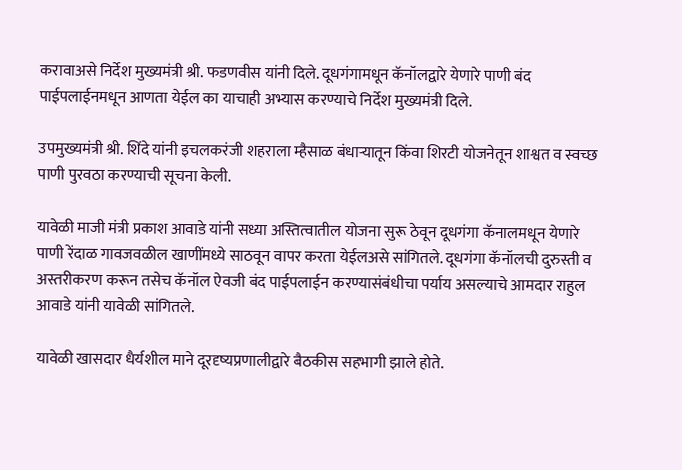करावाअसे निर्देश मुख्यमंत्री श्री. फडणवीस यांनी दिले. दूधगंगामधून कॅनॉलद्वारे येणारे पाणी बंद पाईपलाईनमधून आणता येईल का याचाही अभ्यास करण्याचे निर्देश मुख्यमंत्री दिले.

उपमुख्यमंत्री श्री. शिंदे यांनी इचलकरंजी शहराला म्हैसाळ बंधाऱ्यातून किंवा शिरटी योजनेतून शाश्वत व स्वच्छ पाणी पुरवठा करण्याची सूचना केली.

यावेळी माजी मंत्री प्रकाश आवाडे यांनी सध्या अस्तित्वातील योजना सुरू ठेवून दूधगंगा कॅनालमधून येणारे पाणी रेंदाळ गावजवळील खाणींमध्ये साठवून वापर करता येईलअसे सांगितले. दूधगंगा कॅनॉलची दुरुस्ती व अस्तरीकरण करून तसेच कॅनॉल ऐवजी बंद पाईपलाईन करण्यासंबंधीचा पर्याय असल्याचे आमदार राहुल आवाडे यांनी यावेळी सांगितले.

यावेळी खासदार धैर्यशील माने दूरदृष्यप्रणालीद्वारे बैठकीस सहभागी झाले होते.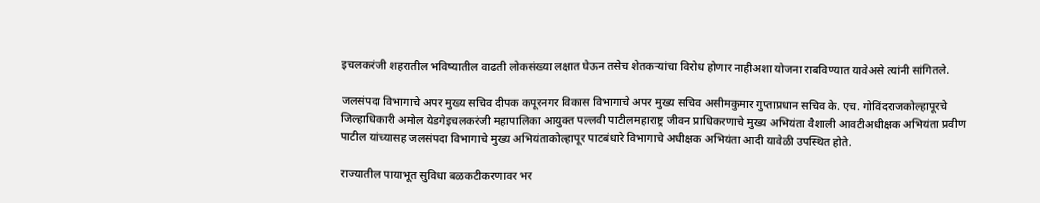इचलकरंजी शहरातील भविष्यातील वाढती लोकसंख्या लक्षात घेऊन तसेच शेतकऱ्यांचा विरोध होणार नाहीअशा योजना राबविण्यात यावेअसे त्यांनी सांगितले.

जलसंपदा विभागाचे अपर मुख्य सचिव दीपक कपूरनगर विकास विभागाचे अपर मुख्य सचिव असीमकुमार गुप्ताप्रधान सचिव के. एच. गोविंदराजकोल्हापूरचे जिल्हाधिकारी अमोल येडगेइचलकरंजी महापालिका आयुक्त पल्लवी पाटीलमहाराष्ट्र जीवन प्राधिकरणाचे मुख्य अभियंता वैशाली आवटीअधीक्षक अभियंता प्रवीण पाटील यांच्यासह जलसंपदा विभागाचे मुख्य अभियंताकोल्हापूर पाटबंधारे विभागाचे अधीक्षक अभियंता आदी यावेळी उपस्थित होते.

राज्यातील पायाभूत सुविधा बळकटीकरणावर भर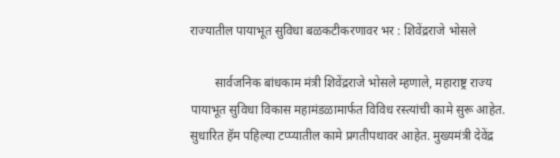राज्यातील पायाभूत सुविधा बळकटीकरणावर भर : शिवेंद्रराजे भोसले

        सार्वजनिक बांधकाम मंत्री शिवेंद्रराजे भोसले म्हणाले, महाराष्ट्र राज्य पायाभूत सुविधा विकास महामंडळामार्फत विविध रस्त्यांची कामे सुरू आहेत. सुधारित हॅम पहिल्या टप्प्यातील कामे प्रगतीपथावर आहेत. मुख्यमंत्री देवेंद्र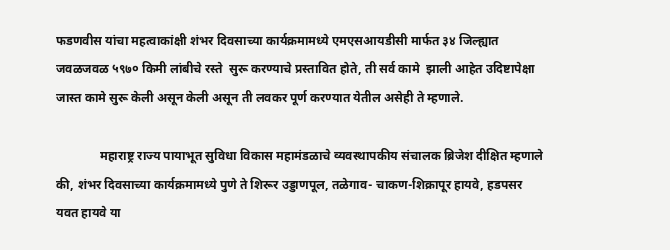फडणवीस यांचा महत्वाकांक्षी शंभर दिवसाच्या कार्यक्रमामध्ये एमएसआयडीसी मार्फत ३४ जिल्ह्यात जवळजवळ ५९७० किमी लांबीचे रस्ते  सुरू करण्याचे प्रस्तावित होते, ती सर्व कामे  झाली आहेत उदिष्टापेक्षा जास्त कामे सुरू केली असून केली असून ती लवकर पूर्ण करण्यात येतील असेही ते म्हणाले.

              महाराष्ट्र राज्य पायाभूत सुविधा विकास महामंडळाचे व्यवस्थापकीय संचालक ब्रिजेश दीक्षित म्हणाले की, शंभर दिवसाच्या कार्यक्रमामध्ये पुणे ते शिरूर उड्डाणपूल, तळेगाव- चाकण-शिक्रापूर हायवे, हडपसर यवत हायवे या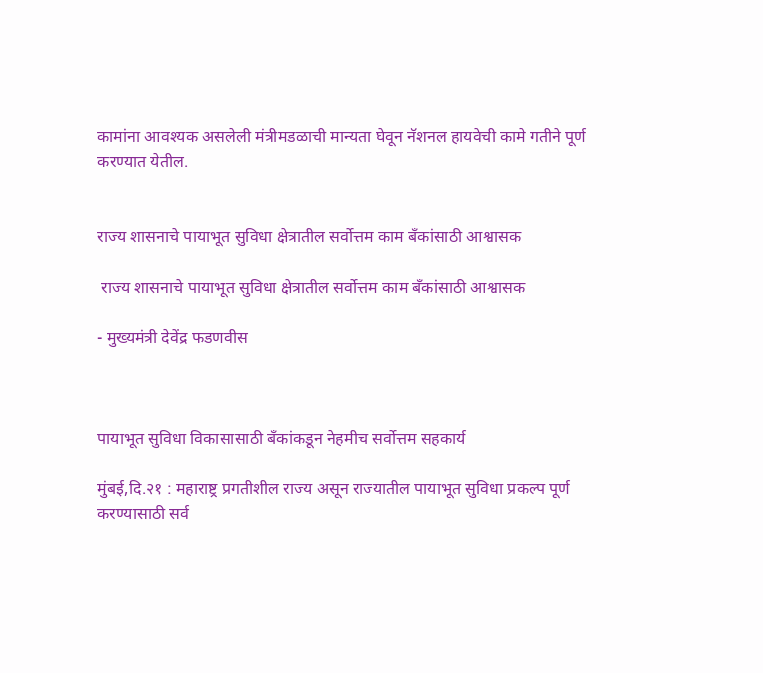कामांना आवश्यक असलेली मंत्रीमडळाची मान्यता घेवून नॅशनल हायवेची कामे गतीने पूर्ण करण्यात येतील.


राज्य शासनाचे पायाभूत सुविधा क्षेत्रातील सर्वोत्तम काम बँकांसाठी आश्वासक

 राज्य शासनाचे पायाभूत सुविधा क्षेत्रातील सर्वोत्तम काम बँकांसाठी आश्वासक

- मुख्यमंत्री देवेंद्र फडणवीस



पायाभूत सुविधा विकासासाठी बँकांकडून नेहमीच सर्वोत्तम सहकार्य

मुंबई,दि.२१ : महाराष्ट्र प्रगतीशील राज्य असून राज्यातील पायाभूत सुविधा प्रकल्प पूर्ण करण्यासाठी सर्व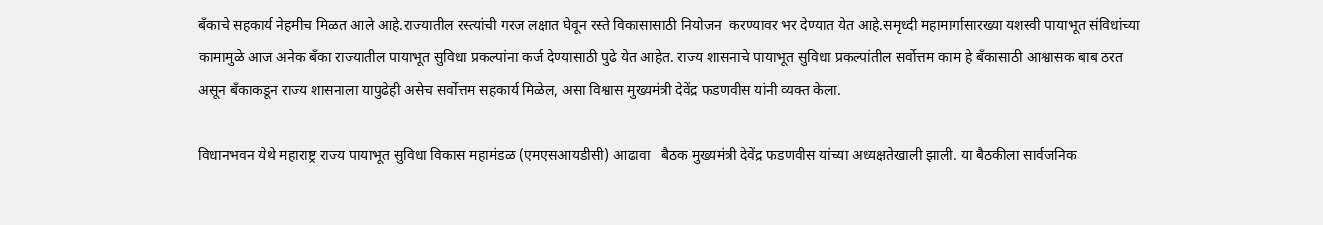बँकाचे सहकार्य नेहमीच मिळत आले आहे.राज्यातील रस्त्यांची गरज लक्षात घेवून रस्ते विकासासाठी नियोजन  करण्यावर भर देण्यात येत आहे.समृध्दी महामार्गासारख्या यशस्वी पायाभूत संविधांच्या कामामुळे आज अनेक बँका राज्यातील पायाभूत सुविधा प्रकल्पांना कर्ज देण्यासाठी पुढे येत आहेत. राज्य शासनाचे पायाभूत सुविधा प्रकल्पांतील सर्वोत्तम काम हे बँकासाठी आश्वासक बाब ठरत असून बँकाकडून राज्य शासनाला यापुढेही असेच सर्वोत्तम सहकार्य मिळेल, असा विश्वास मुख्यमंत्री देवेंद्र फडणवीस यांनी व्यक्त केला.

विधानभवन येथे महाराष्ट्र राज्य पायाभूत सुविधा विकास महामंडळ (एमएसआयडीसी) आढावा   बैठक मुख्यमंत्री देवेंद्र फडणवीस यांच्या अध्यक्षतेखाली झाली. या बैठकीला सार्वजनिक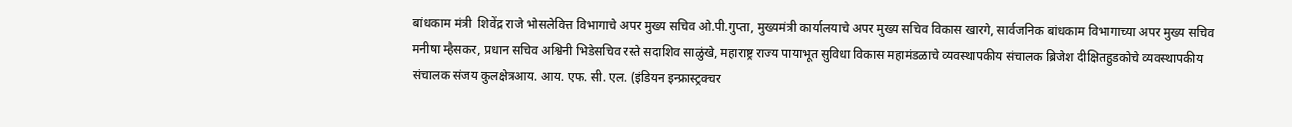बांधकाम मंत्री  शिवेंद्र राजे भोसलेवित्त विभागाचे अपर मुख्य सचिव ओ.पी.गुप्ता, मुख्यमंत्री कार्यालयाचे अपर मुख्य सचिव विकास खारगे, सार्वजनिक बांधकाम विभागाच्या अपर मुख्य सचिव मनीषा म्हैसकर, प्रधान सचिव अश्विनी भिडेसचिव रस्ते सदाशिव साळुंखे, महाराष्ट्र राज्य पायाभूत सुविधा विकास महामंडळाचे व्यवस्थापकीय संचालक ब्रिजेश दीक्षितहुडकोचे व्यवस्थापकीय संचालक संजय कुलक्षेत्रआय. आय. एफ. सी. एल. (इंडियन इन्फ्रास्ट्रक्चर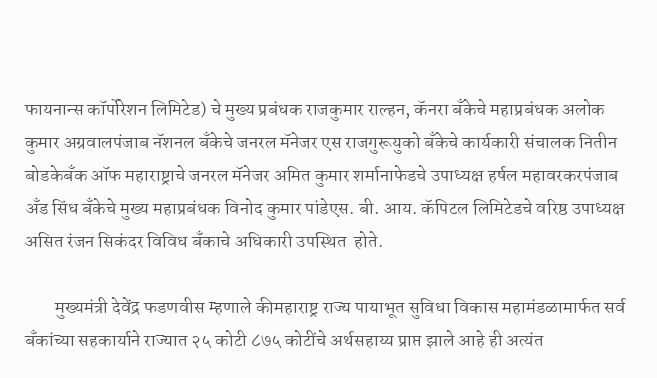फायनान्स कॉर्पोरेशन लिमिटेड) चे मुख्य प्रबंधक राजकुमार राल्हन, कॅनरा बँकेचे महाप्रबंधक अलोक कुमार अग्रवालपंजाब नॅशनल बँकेचे जनरल मॅनेजर एस राजगुरूयुको बँकेचे कार्यकारी संचालक नितीन बोडकेबँक ऑफ महाराष्ट्राचे जनरल मॅनेजर अमित कुमार शर्मानाफेडचे उपाध्यक्ष हर्षल महावरकरपंजाब अँड सिंध बँकेचे मुख्य महाप्रबंधक विनोद कुमार पांडेएस. बी. आय. कॅपिटल लिमिटेडचे वरिष्ठ उपाध्यक्ष असित रंजन सिकंदर विविध बँकाचे अधिकारी उपस्थित  होते.

        मुख्यमंत्री देवेंद्र फडणवीस म्हणाले कीमहाराष्ट्र राज्य पायाभूत सुविधा विकास महामंडळामार्फत सर्व बँकांच्या सहकार्याने राज्यात २५ कोटी ८७५ कोटींचे अर्थसहाय्य प्राप्त झाले आहे ही अत्यंत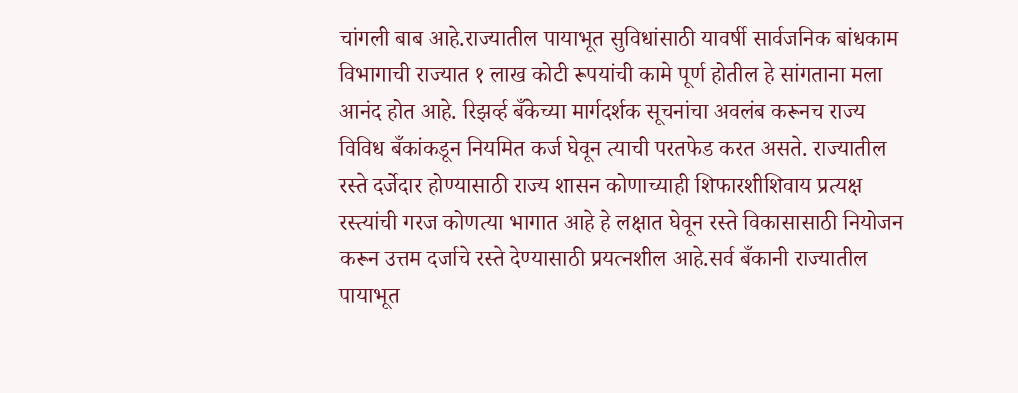चांगली बाब आहे.राज्यातील पायाभूत सुविधांसाठी यावर्षी सार्वजनिक बांधकाम विभागाची राज्यात १ लाख कोटी रूपयांची कामे पूर्ण होतील हे सांगताना मला आनंद होत आहे. रिझर्व्ह बँकेच्या मार्गदर्शक सूचनांचा अवलंब करूनच राज्य विविध बँकांकडून नियमित कर्ज घेवून त्याची परतफेड करत असते. राज्यातील रस्ते दर्जेदार होण्यासाठी राज्य शासन कोणाच्याही शिफारशीशिवाय प्रत्यक्ष रस्त्यांची गरज कोणत्या भागात आहे हे लक्षात घेवून रस्ते विकासासाठी नियोजन करून उत्तम दर्जाचे रस्ते देण्यासाठी प्रयत्नशील आहे.सर्व बँकानी राज्यातील पायाभूत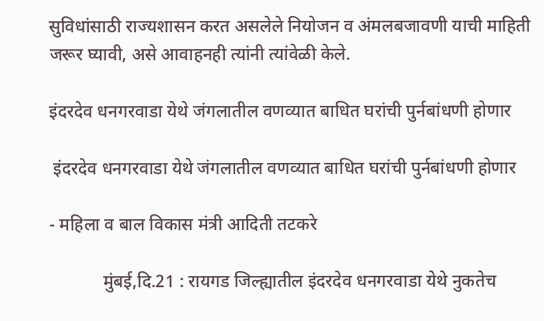सुविधांसाठी राज्यशासन करत असलेले नियोजन व अंमलबजावणी याची माहिती जरूर घ्यावी, असे आवाहनही त्यांनी त्यांवेळी केले.

इंदरदेव धनगरवाडा येथे जंगलातील वणव्यात बाधित घरांची पुर्नबांधणी होणार

 इंदरदेव धनगरवाडा येथे जंगलातील वणव्यात बाधित घरांची पुर्नबांधणी होणार

- महिला व बाल विकास मंत्री आदिती तटकरे

            मुंबई,दि.21 : रायगड जिल्ह्यातील इंदरदेव धनगरवाडा येथे नुकतेच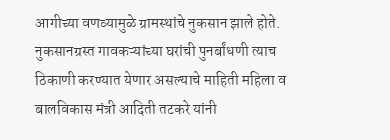आगीच्या वणव्यामुळे ग्रामस्थांचे नुकसान झाले होते. नुकसानग्रस्त गावकऱ्यांच्या घरांची पुनर्बांधणी त्याच ठिकाणी करण्यात येणार असल्याचे माहिती महिला व बालविकास मंत्री आदिती तटकरे यांनी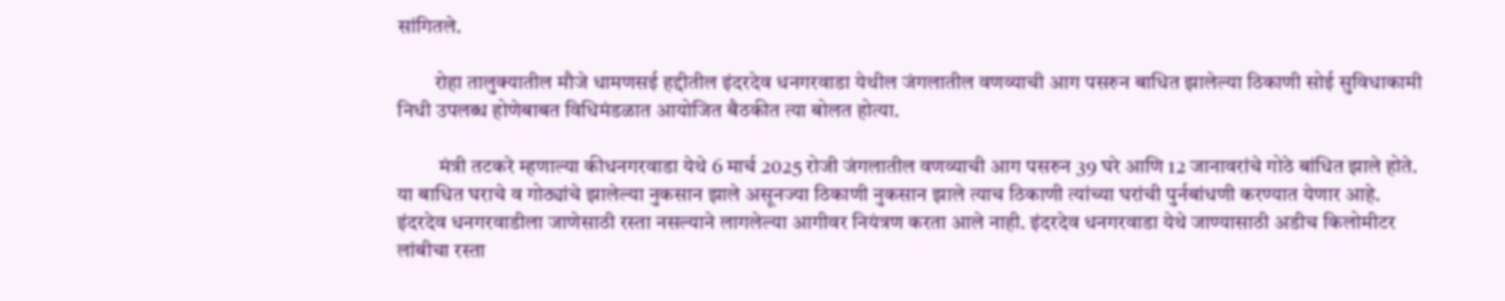सांगितले.

         रोहा तालुक्यातील मौजे धामणसई हद्दीतील इंदरदेव धनगरवाडा येथील जंगलातील वणव्याची आग पसरुन बाधित झालेल्या ठिकाणी सोई सुविधाकामी निधी उपलब्ध होणेबाबत विधिमंडळात आयोजित बैठकीत त्या बोलत होत्या.

          मंत्री तटकरे म्हणाल्या कीधनगरवाडा येथे 6 मार्च 2025 रोजी जंगलातील वणव्याची आग पसरुन 39 घरे आणि 12 जानावरांचे गोठे बांधित झाले होते. या बाधित घराचे व गोठ्यांचे झालेल्या नुकसान झाले असूनज्या ठिकाणी नुकसान झाले त्याच ठिकाणी त्यांच्या घरांची पुर्नबांधणी करण्यात येणार आहे.    इंदरदेव धनगरवाडीला जाणेसाठी रस्ता नसल्याने लागलेल्या आगीवर नियंत्रण करता आले नाही. इंदरदेव धनगरवाडा येथे जाण्यासाठी अडीच किलोमीटर लांबीचा रस्ता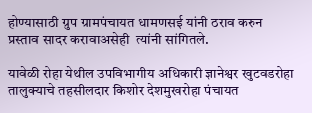होण्यासाठी ग्रुप ग्रामपंचायत धामणसई यांनी ठराव करुन प्रस्ताव सादर करावाअसेही  त्यांनी सांगितले.

यावेळी रोहा येथील उपविभागीय अधिकारी ज्ञानेश्वर खुटवडरोहा तालुक्याचे तहसीलदार किशोर देशमुखरोहा पंचायत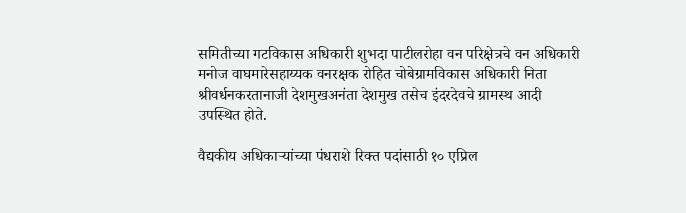समितीच्या गटविकास अधिकारी शुभदा पाटीलरोहा वन परिक्षेत्रचे वन अधिकारी मनोज वाघमारेसहाय्यक वनरक्षक रोहित चोबेग्रामविकास अधिकारी निता श्रीवर्धनकरतानाजी देशमुखअनंता देशमुख तसेच इंदरदेवचे ग्रामस्थ आदी उपस्थित होते.

वैद्यकीय अधिकाऱ्यांच्या पंधराशे रिक्त पदांसाठी १० एप्रिल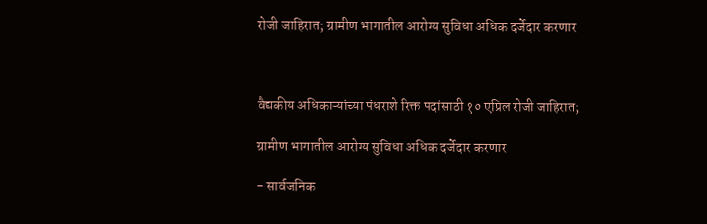रोजी जाहिरात; ग्रामीण भागातील आरोग्य सुविधा अधिक दर्जेदार करणार



वैद्यकीय अधिकाऱ्यांच्या पंधराशे रिक्त पदांसाठी १० एप्रिल रोजी जाहिरात;

ग्रामीण भागातील आरोग्य सुविधा अधिक दर्जेदार करणार

- सार्वजनिक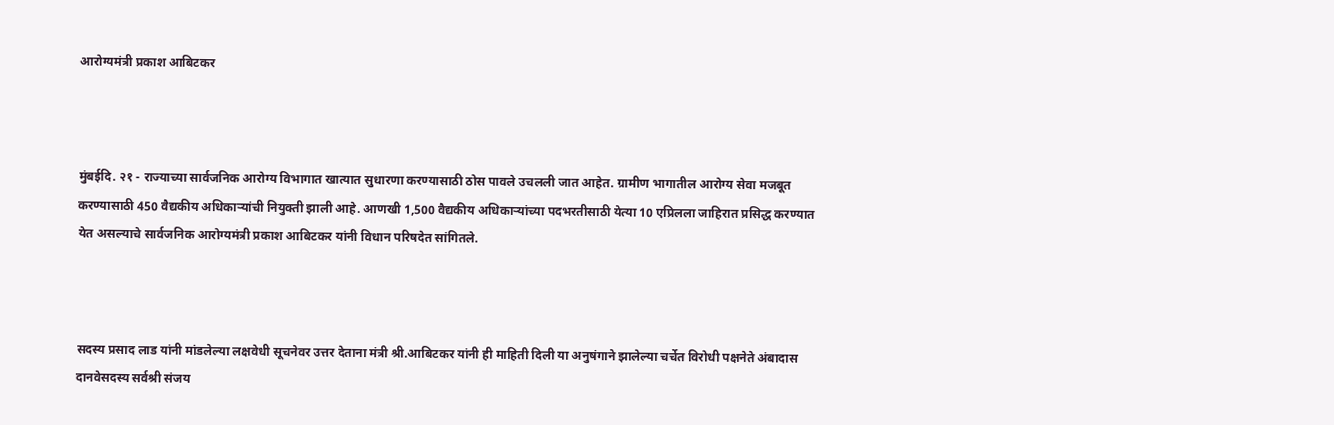आरोग्यमंत्री प्रकाश आबिटकर



मुंबईदि. २१ - राज्याच्या सार्वजनिक आरोग्य विभागात खात्यात सुधारणा करण्यासाठी ठोस पावले उचलली जात आहेत. ग्रामीण भागातील आरोग्य सेवा मजबूत करण्यासाठी 450 वैद्यकीय अधिकाऱ्यांची नियुक्ती झाली आहे. आणखी 1,500 वैद्यकीय अधिकाऱ्यांच्या पदभरतीसाठी येत्या 10 एप्रिलला जाहिरात प्रसिद्ध करण्यात येत असल्याचे सार्वजनिक आरोग्यमंत्री प्रकाश आबिटकर यांनी विधान परिषदेत सांगितले.



सदस्य प्रसाद लाड यांनी मांडलेल्या लक्षवेधी सूचनेवर उत्तर देताना मंत्री श्री.आबिटकर यांनी ही माहिती दिली या अनुषंगाने झालेल्या चर्चेत विरोधी पक्षनेते अंबादास दानवेसदस्य सर्वश्री संजय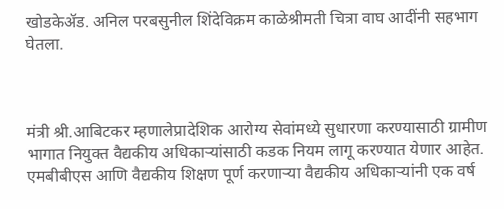खोडकेॲड. अनिल परबसुनील शिंदेविक्रम काळेश्रीमती चित्रा वाघ आदींनी सहभाग घेतला.



मंत्री श्री.आबिटकर म्हणालेप्रादेशिक आरोग्य सेवांमध्ये सुधारणा करण्यासाठी ग्रामीण भागात नियुक्त वैद्यकीय अधिकाऱ्यांसाठी कडक नियम लागू करण्यात येणार आहेत. एमबीबीएस आणि वैद्यकीय शिक्षण पूर्ण करणाऱ्या वैद्यकीय अधिकाऱ्यांनी एक वर्ष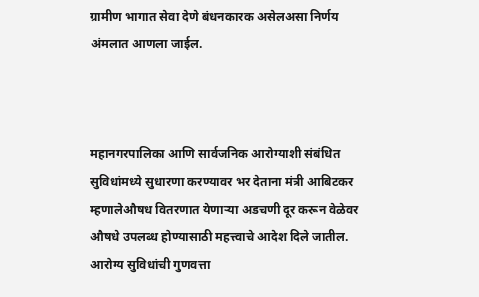ग्रामीण भागात सेवा देणे बंधनकारक असेलअसा निर्णय अंमलात आणला जाईल.



महानगरपालिका आणि सार्वजनिक आरोग्याशी संबंधित सुविधांमध्ये सुधारणा करण्यावर भर देताना मंत्री आबिटकर म्हणालेऔषध वितरणात येणाऱ्या अडचणी दूर करून वेळेवर औषधे उपलब्ध होण्यासाठी महत्त्वाचे आदेश दिले जातील. आरोग्य सुविधांची गुणवत्ता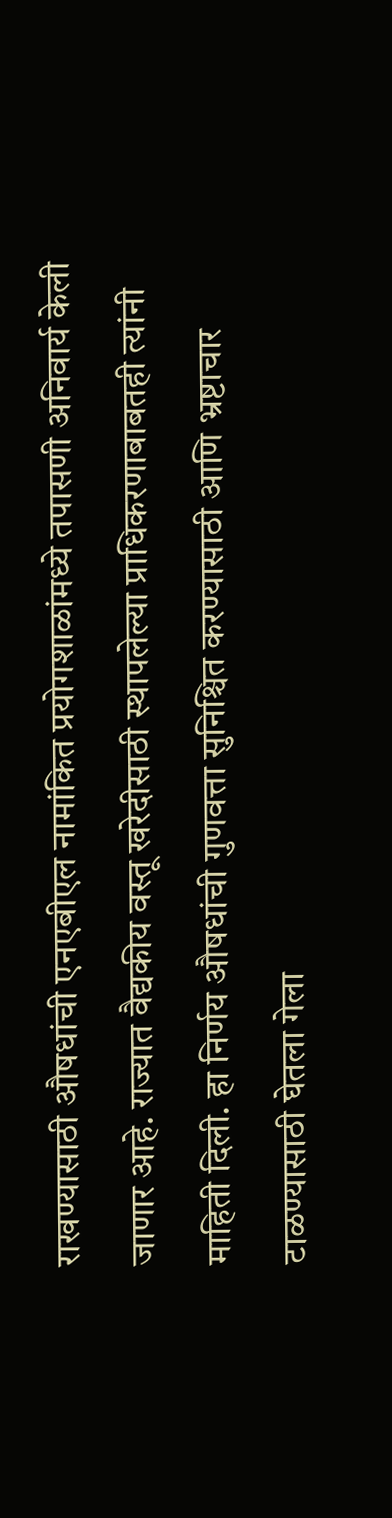राखण्यासाठी औषधांची एनएबीएल नामांकित प्रयोगशाळांमध्ये तपासणी अनिवार्य केली जाणार आहे. राज्यात वैद्यकीय वस्तू खरेदीसाठी स्थापलेल्या प्राधिकरणाबाबतही त्यांनी माहिती दिली. हा निर्णय औषधांची गुणवत्ता सुनिश्चित करण्यासाठी आणि भ्रष्टाचार टाळण्यासाठी घेतला गेला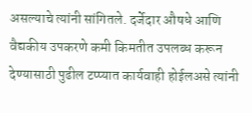असल्याचे त्यांनी सांगितले. दर्जेदार औषधे आणि वैद्यकीय उपकरणे कमी किमतीत उपलब्ध करून देण्यासाठी पुढील टप्प्यात कार्यवाही होईलअसे त्यांनी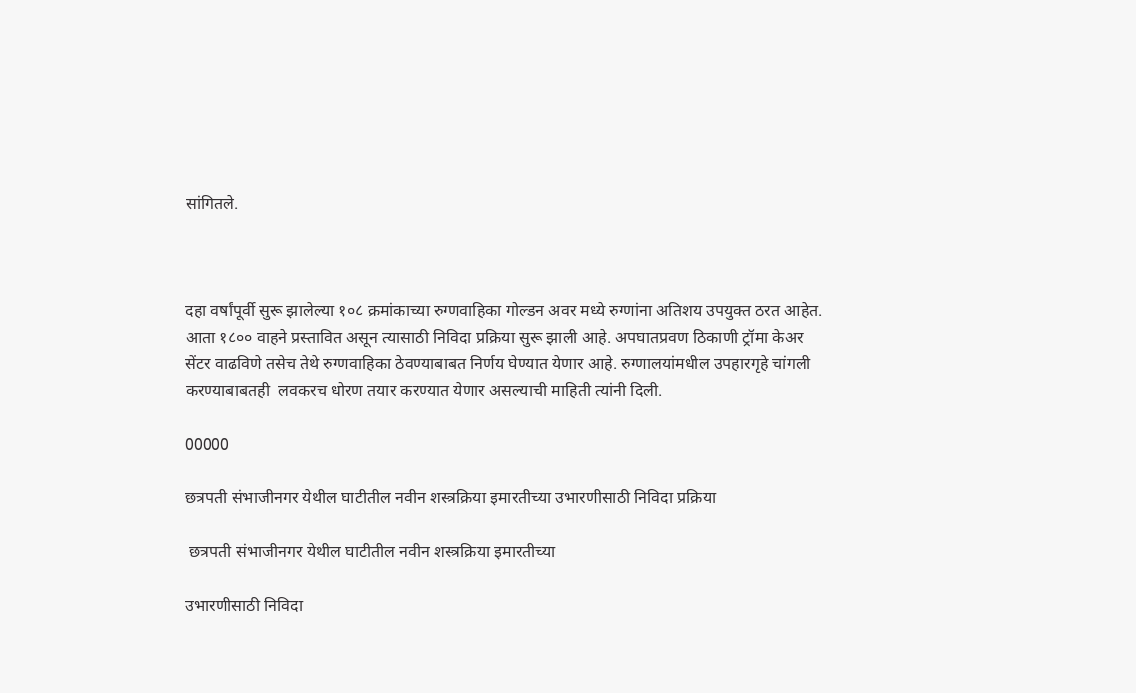सांगितले.



दहा वर्षांपूर्वी सुरू झालेल्या १०८ क्रमांकाच्या रुग्णवाहिका गोल्डन अवर मध्ये रुग्णांना अतिशय उपयुक्त ठरत आहेत. आता १८०० वाहने प्रस्तावित असून त्यासाठी निविदा प्रक्रिया सुरू झाली आहे. अपघातप्रवण ठिकाणी ट्रॉमा केअर सेंटर वाढविणे तसेच तेथे रुग्णवाहिका ठेवण्याबाबत निर्णय घेण्यात येणार आहे. रुग्णालयांमधील उपहारगृहे चांगली करण्याबाबतही  लवकरच धोरण तयार करण्यात येणार असल्याची माहिती त्यांनी दिली.

00000

छत्रपती संभाजीनगर येथील घाटीतील नवीन शस्त्रक्रिया इमारतीच्या उभारणीसाठी निविदा प्रक्रिया

 छत्रपती संभाजीनगर येथील घाटीतील नवीन शस्त्रक्रिया इमारतीच्या

उभारणीसाठी निविदा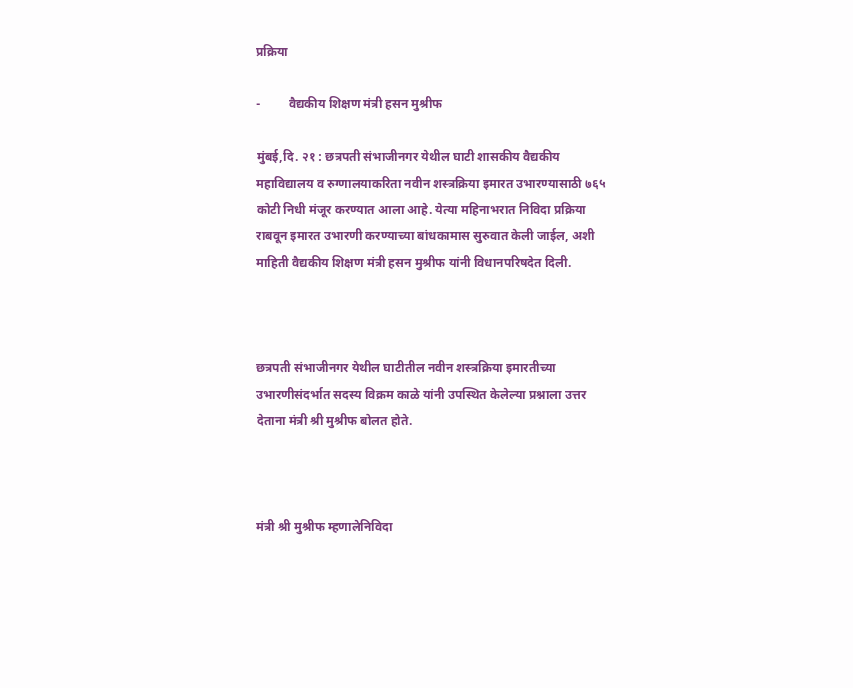प्रक्रिया

-         वैद्यकीय शिक्षण मंत्री हसन मुश्रीफ

मुंबई,दि. २१ : छत्रपती संभाजीनगर येथील घाटी शासकीय वैद्यकीय महाविद्यालय व रुग्णालयाकरिता नवीन शस्त्रक्रिया इमारत उभारण्यासाठी ७६५ कोटी निधी मंजूर करण्यात आला आहे. येत्या महिनाभरात निविदा प्रक्रिया राबवून इमारत उभारणी करण्याच्या बांधकामास सुरुवात केली जाईल, अशी माहिती वैद्यकीय शिक्षण मंत्री हसन मुश्रीफ यांनी विधानपरिषदेत दिली.



छत्रपती संभाजीनगर येथील घाटीतील नवीन शस्त्रक्रिया इमारतीच्या उभारणीसंदर्भात सदस्य विक्रम काळे यांनी उपस्थित केलेल्या प्रश्नाला उत्तर देताना मंत्री श्री मुश्रीफ बोलत होते.



मंत्री श्री मुश्रीफ म्हणालेनिविदा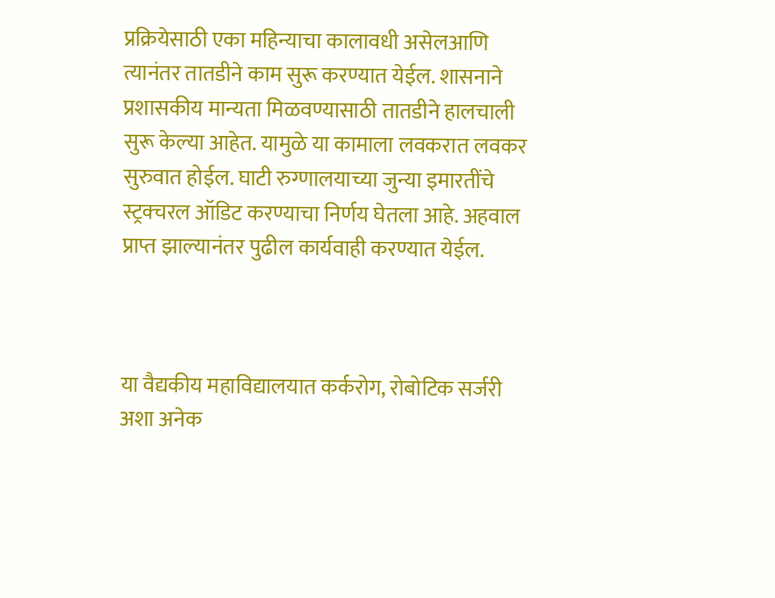प्रक्रियेसाठी एका महिन्याचा कालावधी असेलआणि त्यानंतर तातडीने काम सुरू करण्यात येईल. शासनाने प्रशासकीय मान्यता मिळवण्यासाठी तातडीने हालचाली सुरू केल्या आहेत. यामुळे या कामाला लवकरात लवकर सुरुवात होईल. घाटी रुग्णालयाच्या जुन्या इमारतींचे स्ट्रक्चरल ऑडिट करण्याचा निर्णय घेतला आहे. अहवाल प्राप्त झाल्यानंतर पुढील कार्यवाही करण्यात येईल.



या वैद्यकीय महाविद्यालयात कर्करोग, रोबोटिक सर्जरी अशा अनेक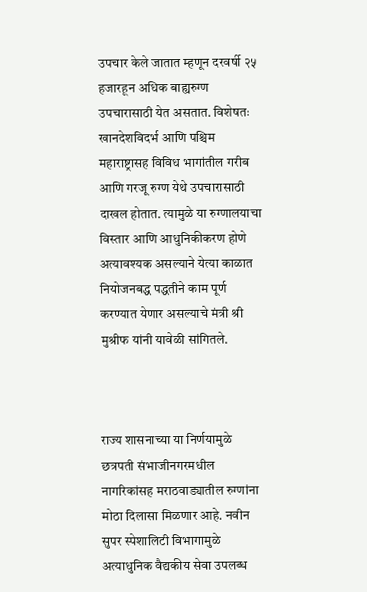उपचार केले जातात म्हणून दरवर्षी २५ हजारहून अधिक बाह्यरुग्ण उपचारासाठी येत असतात. विशेषतः खानदेशविदर्भ आणि पश्चिम महाराष्ट्रासह विविध भागांतील गरीब आणि गरजू रुग्ण येथे उपचारासाठी दाखल होतात. त्यामुळे या रुग्णालयाचा विस्तार आणि आधुनिकीकरण होणे अत्यावश्यक असल्याने येत्या काळात नियोजनबद्ध पद्धतीने काम पूर्ण करण्यात येणार असल्याचे मंत्री श्री मुश्रीफ यांनी यावेळी सांगितले.



राज्य शासनाच्या या निर्णयामुळे छत्रपती संभाजीनगरमधील नागरिकांसह मराठवाड्यातील रुग्णांना मोठा दिलासा मिळणार आहे. नवीन सुपर स्पेशालिटी विभागामुळे अत्याधुनिक वैद्यकीय सेवा उपलब्ध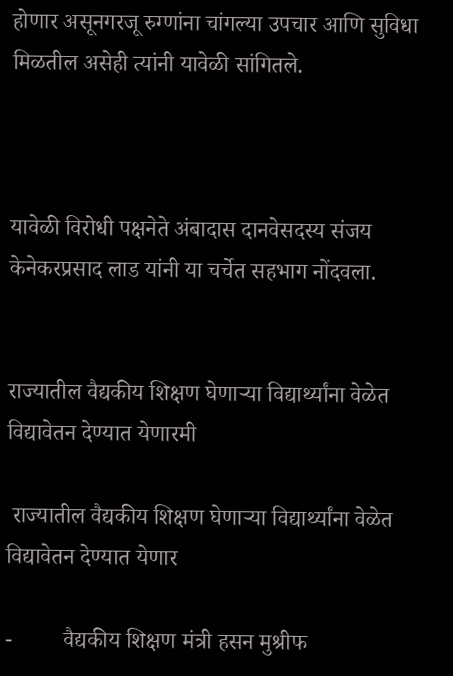होणार असूनगरजू रुग्णांना चांगल्या उपचार आणि सुविधा मिळतील असेही त्यांनी यावेळी सांगितले.



यावेळी विरोधी पक्षनेते अंबादास दानवेसदस्य संजय केनेकरप्रसाद लाड यांनी या चर्चेत सहभाग नोंदवला.


राज्यातील वैद्यकीय शिक्षण घेणाऱ्या विद्यार्थ्यांना वेळेत विद्यावेतन देण्यात येणारमी

 राज्यातील वैद्यकीय शिक्षण घेणाऱ्या विद्यार्थ्यांना वेळेत विद्यावेतन देण्यात येणार

-         वैद्यकीय शिक्षण मंत्री हसन मुश्रीफ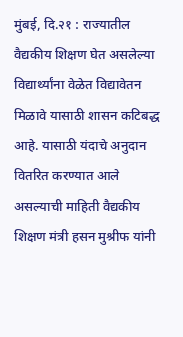मुंबई, दि.२१ : राज्यातील वैद्यकीय शिक्षण घेत असलेल्या विद्यार्थ्यांना वेळेत विद्यावेतन मिळावे यासाठी शासन कटिबद्ध आहे. यासाठी यंदाचे अनुदान वितरित करण्यात आले असल्याची माहिती वैद्यकीय शिक्षण मंत्री हसन मुश्रीफ यांनी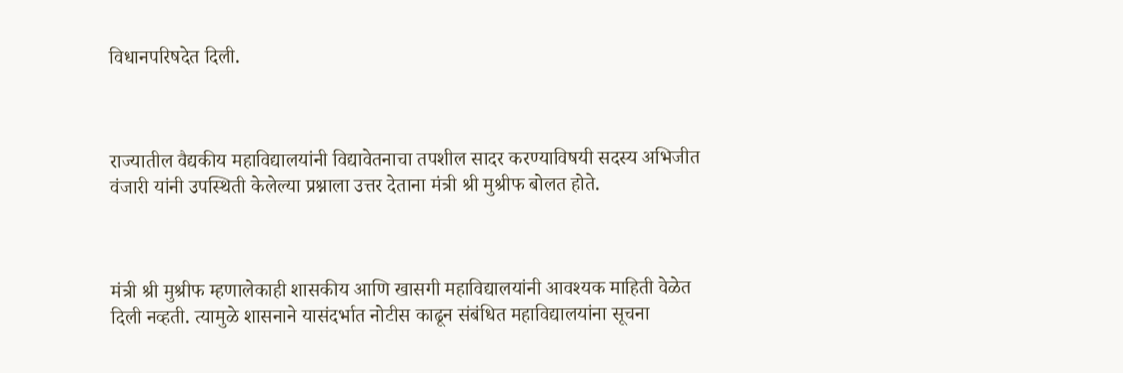विधानपरिषदेत दिली.



राज्यातील वैद्यकीय महाविद्यालयांनी विद्यावेतनाचा तपशील सादर करण्याविषयी सदस्य अभिजीत वंजारी यांनी उपस्थिती केलेल्या प्रश्नाला उत्तर देताना मंत्री श्री मुश्रीफ बोलत होते.



मंत्री श्री मुश्रीफ म्हणालेकाही शासकीय आणि खासगी महाविद्यालयांनी आवश्यक माहिती वेळेत दिली नव्हती. त्यामुळे शासनाने यासंदर्भात नोटीस काढून संबंधित महाविद्यालयांना सूचना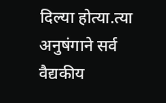दिल्या होत्या.त्या अनुषंगाने सर्व वैद्यकीय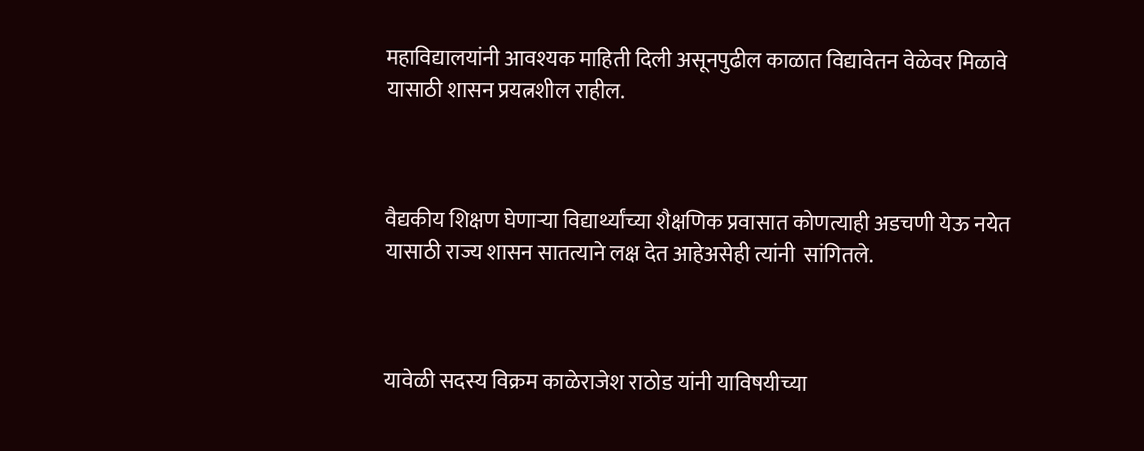महाविद्यालयांनी आवश्यक माहिती दिली असूनपुढील काळात विद्यावेतन वेळेवर मिळावे यासाठी शासन प्रयत्नशील राहील.



वैद्यकीय शिक्षण घेणाऱ्या विद्यार्थ्यांच्या शैक्षणिक प्रवासात कोणत्याही अडचणी येऊ नयेत यासाठी राज्य शासन सातत्याने लक्ष देत आहेअसेही त्यांनी  सांगितले.



यावेळी सदस्य विक्रम काळेराजेश राठोड यांनी याविषयीच्या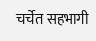चर्चेत सहभागी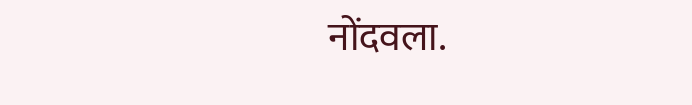नोंदवला.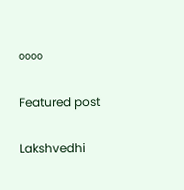००००

Featured post

Lakshvedhi